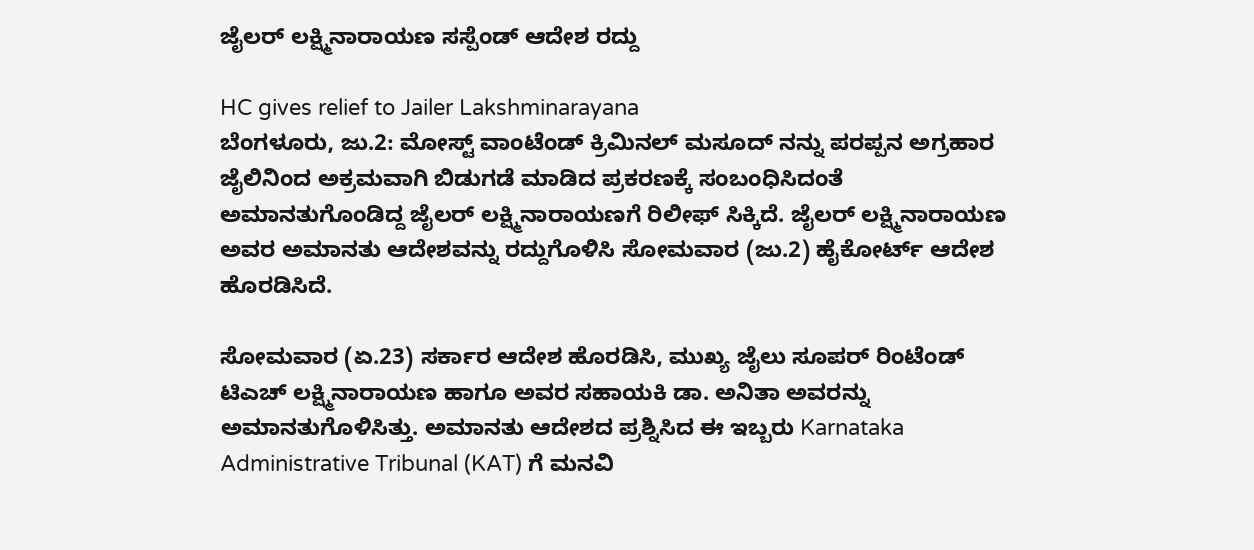ಜೈಲರ್ ಲಕ್ಷ್ಮಿನಾರಾಯಣ ಸಸ್ಪೆಂಡ್ ಆದೇಶ ರದ್ದು

HC gives relief to Jailer Lakshminarayana
ಬೆಂಗಳೂರು, ಜು.2: ಮೋಸ್ಟ್ ವಾಂಟೆಂಡ್ ಕ್ರಿಮಿನಲ್ ಮಸೂದ್ ನನ್ನು ಪರಪ್ಪನ ಅಗ್ರಹಾರ ಜೈಲಿನಿಂದ ಅಕ್ರಮವಾಗಿ ಬಿಡುಗಡೆ ಮಾಡಿದ ಪ್ರಕರಣಕ್ಕೆ ಸಂಬಂಧಿಸಿದಂತೆ ಅಮಾನತುಗೊಂಡಿದ್ದ ಜೈಲರ್ ಲಕ್ಷ್ಮಿನಾರಾಯಣಗೆ ರಿಲೀಫ್ ಸಿಕ್ಕಿದೆ. ಜೈಲರ್ ಲಕ್ಷ್ಮಿನಾರಾಯಣ ಅವರ ಅಮಾನತು ಆದೇಶವನ್ನು ರದ್ದುಗೊಳಿಸಿ ಸೋಮವಾರ (ಜು.2) ಹೈಕೋರ್ಟ್ ಆದೇಶ ಹೊರಡಿಸಿದೆ.

ಸೋಮವಾರ (ಏ.23) ಸರ್ಕಾರ ಆದೇಶ ಹೊರಡಿಸಿ, ಮುಖ್ಯ ಜೈಲು ಸೂಪರ್ ರಿಂಟೆಂಡ್ ಟಿಎಚ್ ಲಕ್ಷ್ಮಿನಾರಾಯಣ ಹಾಗೂ ಅವರ ಸಹಾಯಕಿ ಡಾ. ಅನಿತಾ ಅವರನ್ನು ಅಮಾನತುಗೊಳಿಸಿತ್ತು. ಅಮಾನತು ಆದೇಶದ ಪ್ರಶ್ನಿಸಿದ ಈ ಇಬ್ಬರು Karnataka Administrative Tribunal (KAT) ಗೆ ಮನವಿ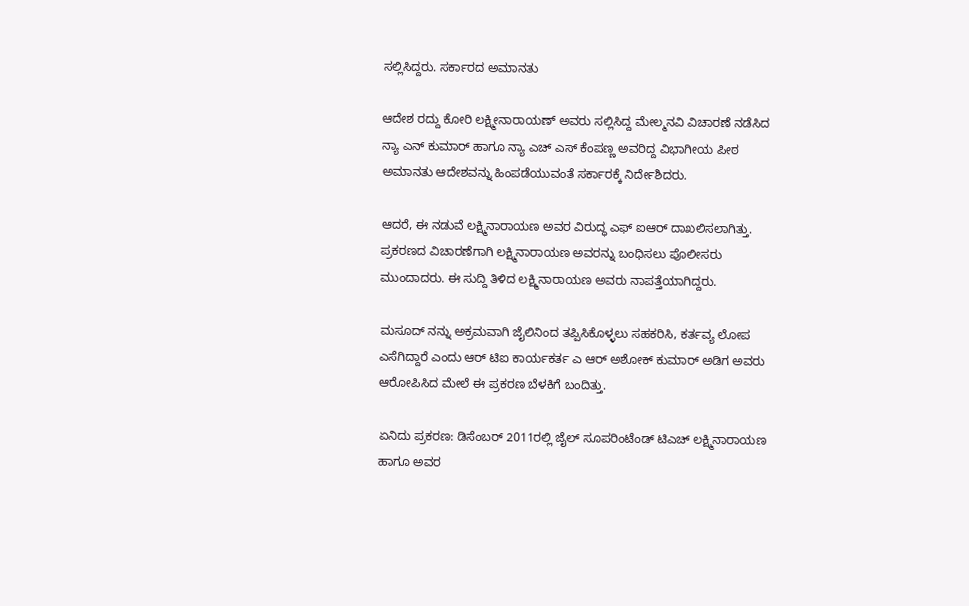ಸಲ್ಲಿಸಿದ್ದರು. ಸರ್ಕಾರದ ಅಮಾನತು

ಆದೇಶ ರದ್ದು ಕೋರಿ ಲಕ್ಷ್ಮೀನಾರಾಯಣ್ ಅವರು ಸಲ್ಲಿಸಿದ್ದ ಮೇಲ್ಮನವಿ ವಿಚಾರಣೆ ನಡೆಸಿದ ನ್ಯಾ ಎನ್ ಕುಮಾರ್ ಹಾಗೂ ನ್ಯಾ ಎಚ್ ಎಸ್ ಕೆಂಪಣ್ಣ ಅವರಿದ್ದ ವಿಭಾಗೀಯ ಪೀಠ ಅಮಾನತು ಆದೇಶವನ್ನು ಹಿಂಪಡೆಯುವಂತೆ ಸರ್ಕಾರಕ್ಕೆ ನಿರ್ದೇಶಿದರು.

ಆದರೆ, ಈ ನಡುವೆ ಲಕ್ಷ್ಮಿನಾರಾಯಣ ಅವರ ವಿರುದ್ಧ ಎಫ್ ಐಆರ್ ದಾಖಲಿಸಲಾಗಿತ್ತು. ಪ್ರಕರಣದ ವಿಚಾರಣೆಗಾಗಿ ಲಕ್ಷ್ಮಿನಾರಾಯಣ ಅವರನ್ನು ಬಂಧಿಸಲು ಪೊಲೀಸರು ಮುಂದಾದರು. ಈ ಸುದ್ದಿ ತಿಳಿದ ಲಕ್ಷ್ಮಿನಾರಾಯಣ ಅವರು ನಾಪತ್ತೆಯಾಗಿದ್ದರು.

ಮಸೂದ್ ನನ್ನು ಅಕ್ರಮವಾಗಿ ಜೈಲಿನಿಂದ ತಪ್ಪಿಸಿಕೊಳ್ಳಲು ಸಹಕರಿಸಿ, ಕರ್ತವ್ಯ ಲೋಪ ಎಸೆಗಿದ್ದಾರೆ ಎಂದು ಆರ್ ಟಿಐ ಕಾರ್ಯಕರ್ತ ಎ ಆರ್ ಅಶೋಕ್ ಕುಮಾರ್ ಅಡಿಗ ಅವರು ಆರೋಪಿಸಿದ ಮೇಲೆ ಈ ಪ್ರಕರಣ ಬೆಳಕಿಗೆ ಬಂದಿತ್ತು.

ಏನಿದು ಪ್ರಕರಣ: ಡಿಸೆಂಬರ್ 2011ರಲ್ಲಿ ಜೈಲ್ ಸೂಪರಿಂಟೆಂಡ್ ಟಿಎಚ್ ಲಕ್ಷ್ಮಿನಾರಾಯಣ ಹಾಗೂ ಅವರ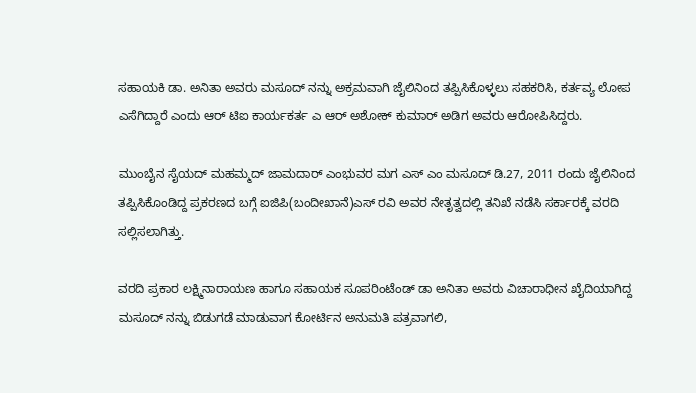ಸಹಾಯಕಿ ಡಾ. ಅನಿತಾ ಅವರು ಮಸೂದ್ ನನ್ನು ಅಕ್ರಮವಾಗಿ ಜೈಲಿನಿಂದ ತಪ್ಪಿಸಿಕೊಳ್ಳಲು ಸಹಕರಿಸಿ, ಕರ್ತವ್ಯ ಲೋಪ ಎಸೆಗಿದ್ದಾರೆ ಎಂದು ಆರ್ ಟಿಐ ಕಾರ್ಯಕರ್ತ ಎ ಆರ್ ಅಶೋಕ್ ಕುಮಾರ್ ಅಡಿಗ ಅವರು ಆರೋಪಿಸಿದ್ದರು.

ಮುಂಬೈನ ಸೈಯದ್ ಮಹಮ್ಮದ್ ಜಾಮದಾರ್ ಎಂಭುವರ ಮಗ ಎಸ್ ಎಂ ಮಸೂದ್ ಡಿ.27, 2011 ರಂದು ಜೈಲಿನಿಂದ ತಪ್ಪಿಸಿಕೊಂಡಿದ್ದ ಪ್ರಕರಣದ ಬಗ್ಗೆ ಐಜಿಪಿ(ಬಂದೀಖಾನೆ)ಎಸ್ ರವಿ ಅವರ ನೇತೃತ್ವದಲ್ಲಿ ತನಿಖೆ ನಡೆಸಿ ಸರ್ಕಾರಕ್ಕೆ ವರದಿ ಸಲ್ಲಿಸಲಾಗಿತ್ತು.

ವರದಿ ಪ್ರಕಾರ ಲಕ್ಷ್ಮಿನಾರಾಯಣ ಹಾಗೂ ಸಹಾಯಕ ಸೂಪರಿಂಟೆಂಡ್ ಡಾ ಅನಿತಾ ಅವರು ವಿಚಾರಾಧೀನ ಖೈದಿಯಾಗಿದ್ದ ಮಸೂದ್ ನನ್ನು ಬಿಡುಗಡೆ ಮಾಡುವಾಗ ಕೋರ್ಟಿನ ಅನುಮತಿ ಪತ್ರವಾಗಲಿ,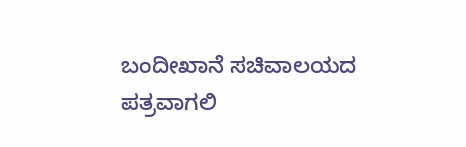ಬಂದೀಖಾನೆ ಸಚಿವಾಲಯದ ಪತ್ರವಾಗಲಿ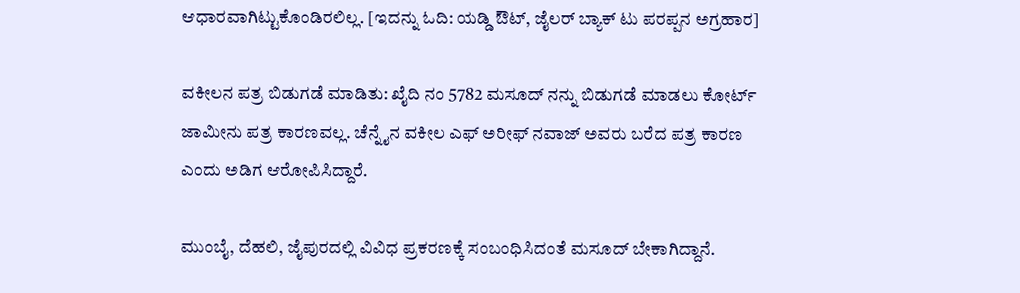ಆಧಾರವಾಗಿಟ್ಟುಕೊಂಡಿರಲಿಲ್ಲ. [ಇದನ್ನು ಓದಿ: ಯಡ್ಡಿ ಔಟ್, ಜೈಲರ್ ಬ್ಯಾಕ್ ಟು ಪರಪ್ಪನ ಅಗ್ರಹಾರ]

ವಕೀಲನ ಪತ್ರ ಬಿಡುಗಡೆ ಮಾಡಿತು: ಖೈದಿ ನಂ 5782 ಮಸೂದ್ ನನ್ನು ಬಿಡುಗಡೆ ಮಾಡಲು ಕೋರ್ಟ್ ಜಾಮೀನು ಪತ್ರ ಕಾರಣವಲ್ಲ. ಚೆನ್ನೈನ ವಕೀಲ ಎಫ್ ಅರೀಫ್ ನವಾಜ್ ಅವರು ಬರೆದ ಪತ್ರ ಕಾರಣ ಎಂದು ಅಡಿಗ ಆರೋಪಿಸಿದ್ದಾರೆ.

ಮುಂಬೈ, ದೆಹಲಿ, ಜೈಪುರದಲ್ಲಿ ವಿವಿಧ ಪ್ರಕರಣಕ್ಕೆ ಸಂಬಂಧಿಸಿದಂತೆ ಮಸೂದ್ ಬೇಕಾಗಿದ್ದಾನೆ.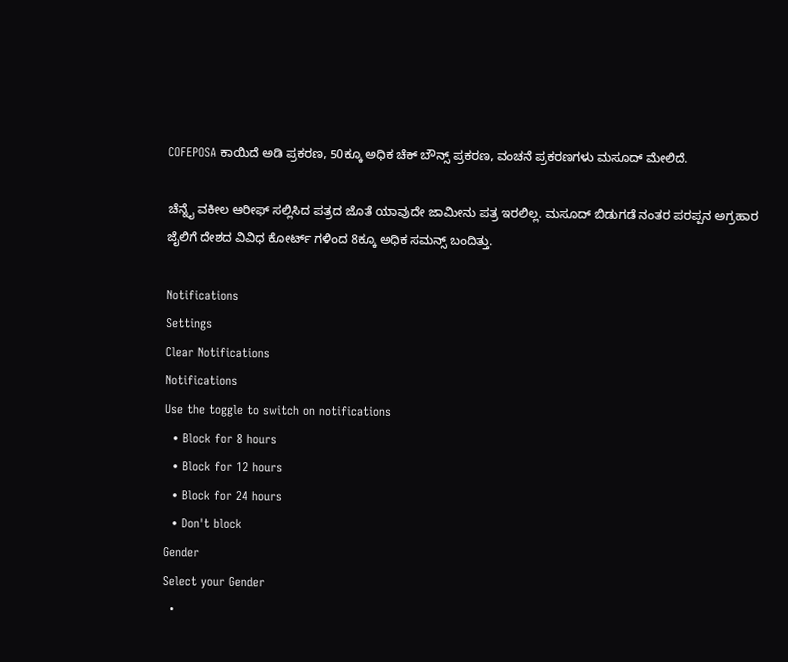COFEPOSA ಕಾಯಿದೆ ಅಡಿ ಪ್ರಕರಣ, 50ಕ್ಕೂ ಅಧಿಕ ಚೆಕ್ ಬೌನ್ಸ್ ಪ್ರಕರಣ, ವಂಚನೆ ಪ್ರಕರಣಗಳು ಮಸೂದ್ ಮೇಲಿದೆ.

ಚೆನ್ನೈ ವಕೀಲ ಆರೀಫ್ ಸಲ್ಲಿಸಿದ ಪತ್ರದ ಜೊತೆ ಯಾವುದೇ ಜಾಮೀನು ಪತ್ರ ಇರಲಿಲ್ಲ. ಮಸೂದ್ ಬಿಡುಗಡೆ ನಂತರ ಪರಪ್ಪನ ಅಗ್ರಹಾರ ಜೈಲಿಗೆ ದೇಶದ ವಿವಿಧ ಕೋರ್ಟ್ ಗಳಿಂದ 8ಕ್ಕೂ ಅಧಿಕ ಸಮನ್ಸ್ ಬಂದಿತ್ತು.

Notifications
Settings
Clear Notifications
Notifications
Use the toggle to switch on notifications
  • Block for 8 hours
  • Block for 12 hours
  • Block for 24 hours
  • Don't block
Gender
Select your Gender
  •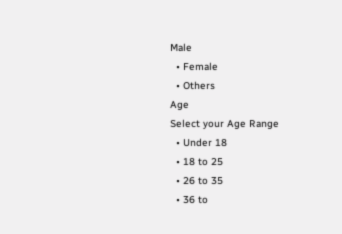Male
  • Female
  • Others
Age
Select your Age Range
  • Under 18
  • 18 to 25
  • 26 to 35
  • 36 to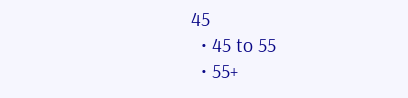45
  • 45 to 55
  • 55+